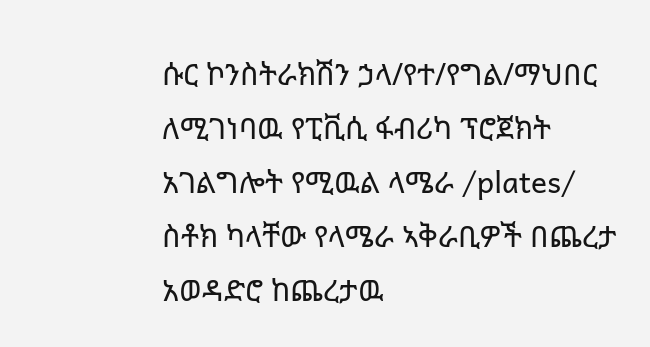ሱር ኮንስትራክሽን ኃላ/የተ/የግል/ማህበር ለሚገነባዉ የፒቪሲ ፋብሪካ ፕሮጀክት አገልግሎት የሚዉል ላሜራ /plates/ ስቶክ ካላቸው የላሜራ ኣቅራቢዎች በጨረታ አወዳድሮ ከጨረታዉ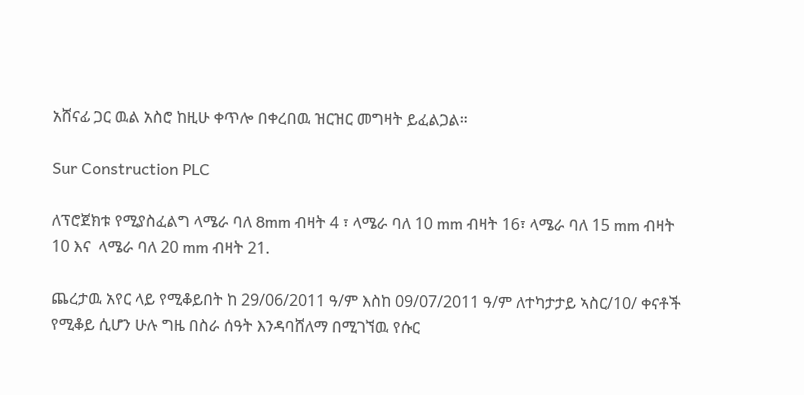አሸናፊ ጋር ዉል አስሮ ከዚሁ ቀጥሎ በቀረበዉ ዝርዝር መግዛት ይፈልጋል።

Sur Construction PLC

ለፕሮጀክቱ የሚያስፈልግ ላሜራ ባለ 8mm ብዛት 4 ፣ ላሜራ ባለ 10 mm ብዛት 16፣ ላሜራ ባለ 15 mm ብዛት 10 እና  ላሜራ ባለ 20 mm ብዛት 21.

ጨረታዉ አየር ላይ የሚቆይበት ከ 29/06/2011 ዓ/ም እስከ 09/07/2011 ዓ/ም ለተካታታይ ኣስር/10/ ቀናቶች የሚቆይ ሲሆን ሁሉ ግዜ በስራ ሰዓት እንዳባሸለማ በሚገኘዉ የሱር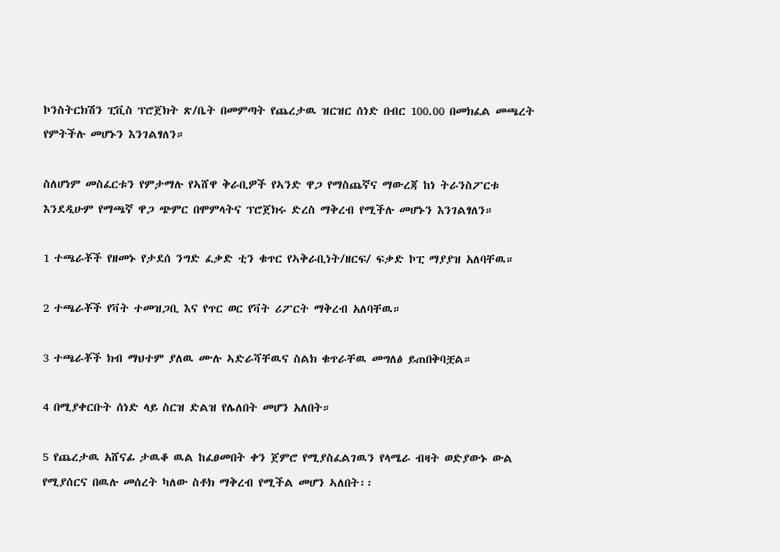ኮንስትርክሽን ፒቪስ ፕሮጀክት ጽ/ቤት በመምጣት የጨረታዉ ዝርዝር ሰነድ በብር 100.00 በመክፈል መጫረት የምትችሉ መሆኑን እንገልፃለን።

ስለሆነም መስፈርቱን የምታማሉ የኣሸዋ ቅራቢዎች የኣንድ ዋጋ የማስጨኛና ማውረጃ ከነ ትራንስፖርቱ እንደዲሁም የማጫኛ ዋጋ ጭምር በሞምላትና ፕሮጀክሩ ድረስ ማቅረብ የሚችሉ መሆኑን እንገልፃለን።

1 ተጫራቾች የዘመኑ የታደሰ ንግድ ፈቃድ ቲን ቁጥር የኣቅራቢነት/ዘርፍ/ ፍቃድ ኮፒ ማያያዝ አለባቸዉ።

2 ተጫራቾች የቫት ተመዝጋቢ እና የጥር ወር የቫት ሪፖርት ማቅረብ አለባቸዉ።

3 ተጫራቾች ክብ ማህተም ያለዉ ሙሉ ኣድራሻቸዉና ስልክ ቁጥራቸዉ መግለፅ ይጠበቅባቿል።

4 በሚያቀርቡት ሰነድ ላይ ስርዝ ድልዝ የሌለበት መሆን አለበት።

5 የጨረታዉ አሸናፊ ታዉቆ ዉል ከፈፀመበት ቀን ጀምሮ የሚያስፈልገዉን የላሜራ ብዛት ወድያውኑ ውል የሚያሰርና በዉሉ መሰረት ካለው ስቶክ ማቅረብ የሚችል መሆን ኣለበት፡፡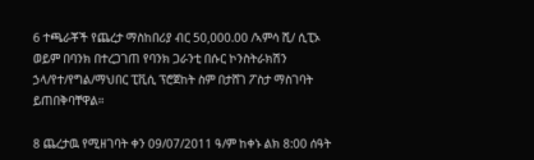6 ተጫራቾች የጨረታ ማስከበሪያ ብር 50,000.00 /ኣምሳ ሺ/ ሲፒኦ ወይም በባንክ በተረጋገጠ የባንክ ጋራንቲ በሱር ኮንስትራክሽን ኃላ/የተ/የግል/ማህበር ፒቪሲ ፕሮጀከት ስም በታሸገ ፖስታ ማስገባት ይጠበቅባቸዋል።

8 ጨረታዉ የሚዘገባት ቀን 09/07/2011 ዓ/ም ከቀኑ ልክ 8:00 ሰዓት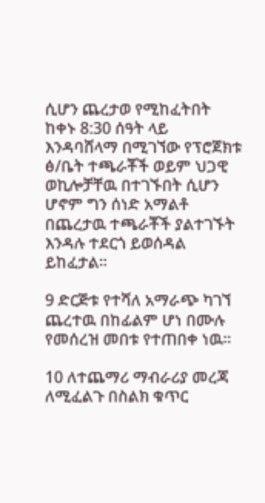ሲሆን ጨረታወ የሚከፈትበት ከቀኑ 8:30 ሰዓት ላይ እንዳባሸላማ በሚገኘው የፕሮጀክቱ ፅ/ቤት ተጫራቾች ወይም ህጋዊ ወኪሎቻቸዉ በተገኙበት ሲሆን ሆኖም ግን ሰነድ አማልቶ በጨረታዉ ተጫራቾች ያልተገኙት እንዳሉ ተደርጎ ይወሰዳል ይከፈታል።

9 ድርጅቱ የተሻለ አማራጭ ካገኘ ጨረተዉ በከፊልም ሆነ በሙሉ የመሰረዝ መበቱ የተጠበቀ ነዉ።

10 ለተጨማሪ ማብራሪያ መረጃ ለሚፈልጉ በስልክ ቁጥር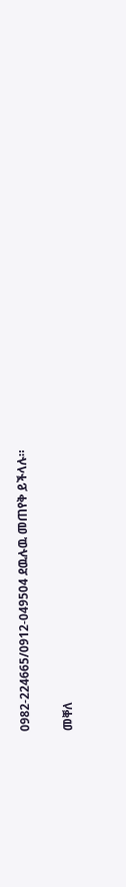0982-224665/0912-049504 ደዉሉዉ መጠየቅ ይችላሉ።

መቐለ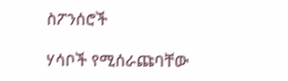ስፖንሰሮች

ሃሳቦች የሚሰራጩባቸው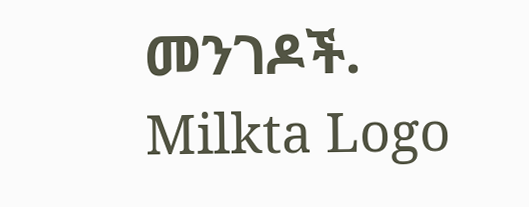መንገዶች.
Milkta Logo